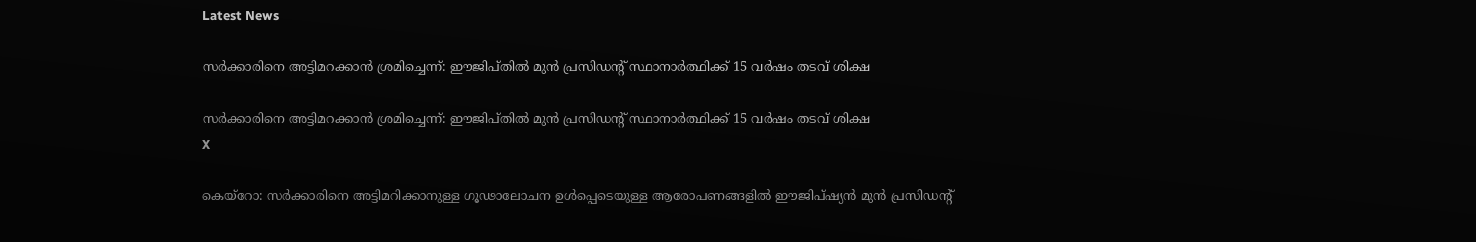Latest News

സര്‍ക്കാരിനെ അട്ടിമറക്കാന്‍ ശ്രമിച്ചെന്ന്: ഈജിപ്തില്‍ മുന്‍ പ്രസിഡന്റ് സ്ഥാനാര്‍ത്ഥിക്ക് 15 വര്‍ഷം തടവ് ശിക്ഷ

സര്‍ക്കാരിനെ അട്ടിമറക്കാന്‍ ശ്രമിച്ചെന്ന്: ഈജിപ്തില്‍ മുന്‍ പ്രസിഡന്റ് സ്ഥാനാര്‍ത്ഥിക്ക് 15 വര്‍ഷം തടവ് ശിക്ഷ
X

കെയ്‌റോ: സര്‍ക്കാരിനെ അട്ടിമറിക്കാനുള്ള ഗൂഢാലോചന ഉള്‍പ്പെടെയുള്ള ആരോപണങ്ങളില്‍ ഈജിപ്ഷ്യന്‍ മുന്‍ പ്രസിഡന്റ്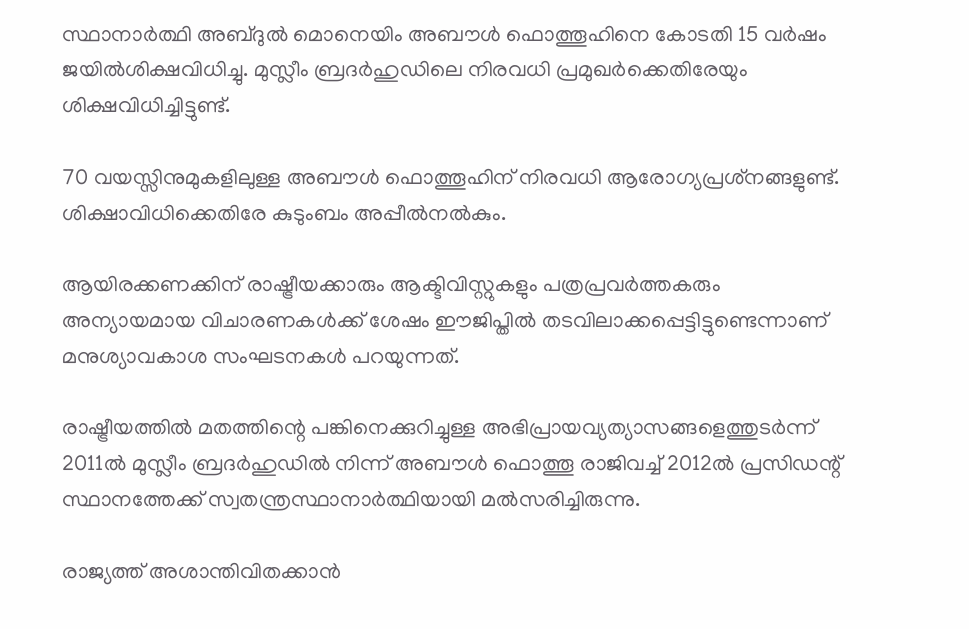സ്ഥാനാര്‍ത്ഥി അബ്ദുല്‍ മൊനെയിം അബൗള്‍ ഫൊത്തൂഹിനെ കോടതി 15 വര്‍ഷം ജയില്‍ശിക്ഷവിധിച്ചു. മുസ്ലീം ബ്രദര്‍ഹുഡിലെ നിരവധി പ്രമുഖര്‍ക്കെതിരേയും ശിക്ഷവിധിച്ചിട്ടുണ്ട്.

70 വയസ്സിനുമുകളിലുള്ള അബൗള്‍ ഫൊത്തൂഹിന് നിരവധി ആരോഗ്യപ്രശ്‌നങ്ങളുണ്ട്. ശിക്ഷാവിധിക്കെതിരേ കുടുംബം അപ്പീല്‍നല്‍കും.

ആയിരക്കണക്കിന് രാഷ്ട്രീയക്കാരും ആക്ടിവിസ്റ്റുകളും പത്രപ്രവര്‍ത്തകരും അന്യായമായ വിചാരണകള്‍ക്ക് ശേഷം ഈജിപ്തില്‍ തടവിലാക്കപ്പെട്ടിട്ടുണ്ടെന്നാണ് മനുശ്യാവകാശ സംഘടനകള്‍ പറയുന്നത്.

രാഷ്ട്രീയത്തില്‍ മതത്തിന്റെ പങ്കിനെക്കുറിച്ചുള്ള അഭിപ്രായവ്യത്യാസങ്ങളെത്തുടര്‍ന്ന് 2011ല്‍ മുസ്ലീം ബ്രദര്‍ഹുഡില്‍ നിന്ന് അബൗള്‍ ഫൊത്തൂ രാജിവച്ച് 2012ല്‍ പ്രസിഡന്റ് സ്ഥാനത്തേക്ക് സ്വതന്ത്രസ്ഥാനാര്‍ത്ഥിയായി മല്‍സരിച്ചിരുന്നു.

രാജ്യത്ത് അശാന്തിവിതക്കാന്‍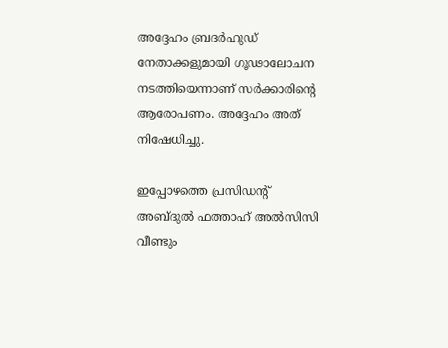അദ്ദേഹം ബ്രദര്‍ഹുഡ് നേതാക്കളുമായി ഗൂഢാലോചന നടത്തിയെന്നാണ് സര്‍ക്കാരിന്റെ ആരോപണം. അദ്ദേഹം അത് നിഷേധിച്ചു.

ഇപ്പോഴത്തെ പ്രസിഡന്റ് അബ്ദുല്‍ ഫത്താഹ് അല്‍സിസി വീണ്ടും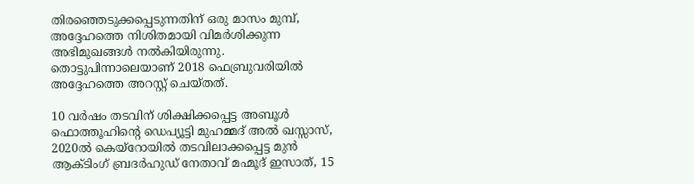തിരഞ്ഞെടുക്കപ്പെടുന്നതിന് ഒരു മാസം മുമ്പ്, അദ്ദേഹത്തെ നിശിതമായി വിമര്‍ശിക്കുന്ന അഭിമുഖങ്ങള്‍ നല്‍കിയിരുന്നു. തൊട്ടുപിന്നാലെയാണ് 2018 ഫെബ്രുവരിയില്‍ അദ്ദേഹത്തെ അറസ്റ്റ് ചെയ്തത്.

10 വര്‍ഷം തടവിന് ശിക്ഷിക്കപ്പെട്ട അബൂള്‍ ഫൊത്തൂഹിന്റെ ഡെപ്യൂട്ടി മുഹമ്മദ് അല്‍ ഖസ്സാസ്, 2020ല്‍ കെയ്‌റോയില്‍ തടവിലാക്കപ്പെട്ട മുന്‍ ആക്ടിംഗ് ബ്രദര്‍ഹുഡ് നേതാവ് മഹ്മൂദ് ഇസാത്, 15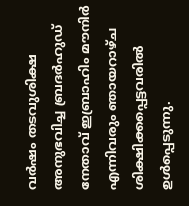വര്‍ഷം തടവുശിക്ഷ അനുഭവിച്ച ബ്രദര്‍ഹുഡ് നേതാവ് ഇബ്രാഹിം മൗനിര്‍ എന്നിവരും ഞായറാഴ്ച ശിക്ഷിക്കപ്പെട്ടവരില്‍ ഉള്‍പ്പെടുന്നു.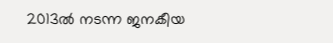2013ല്‍ നടന്ന ജനകീയ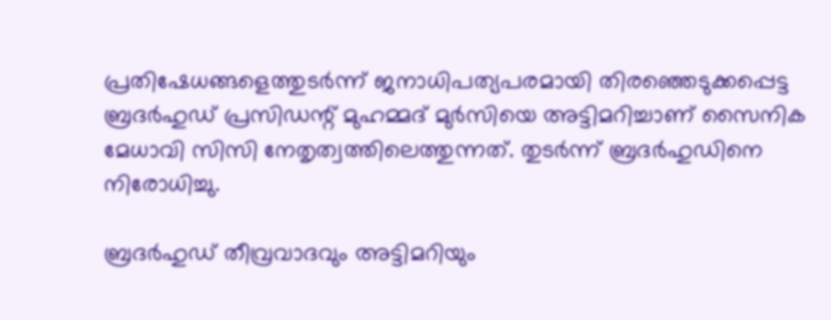പ്രതിഷേധങ്ങളെത്തുടര്‍ന്ന് ജനാധിപത്യപരമായി തിരഞ്ഞെടുക്കപ്പെട്ട ബ്രദര്‍ഹുഡ് പ്രസിഡന്റ് മുഹമ്മദ് മുര്‍സിയെ അട്ടിമറിച്ചാണ് സൈനിക മേധാവി സിസി നേതൃത്വത്തിലെത്തുന്നത്. തുടര്‍ന്ന് ബ്രദര്‍ഹുഡിനെ നിരോധിച്ചു.

ബ്രദര്‍ഹുഡ് തീവ്രവാദവും അട്ടിമറിയും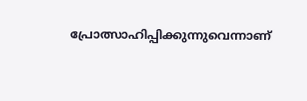പ്രോത്സാഹിപ്പിക്കുന്നുവെന്നാണ്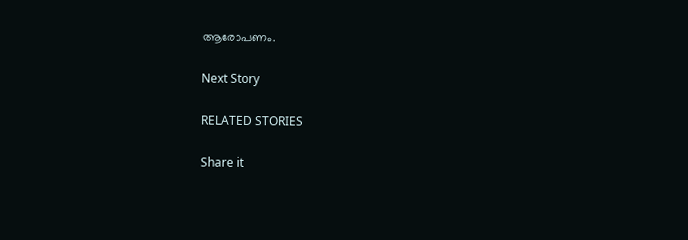ആരോപണം.

Next Story

RELATED STORIES

Share it